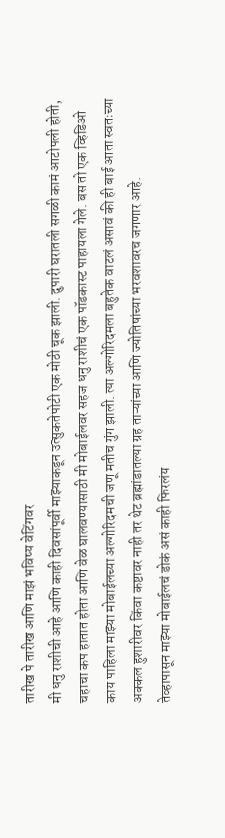तारीख पे तारीख आणि माझं भविष्य वेटिंगवर
मी धनु राशीची आहे आणि काही दिवसांपूर्वी माझ्याकडून उत्सुकतेपोटी एक मोठी चूक झाली. दुपारी घरातली सगळी कामं आटोपली होती, चहाचा कप हातात होता आणि वेळ घालवण्यासाठी मी मोबाईलवर सहज धनु राशीचं एक पॉडकास्ट पाहायला गेले. बस तो एक व्हिडिओ काय पाहिला माझ्या मोबाईलच्या अल्गोरिदमची जणू मतीच गुंग झाली. त्या अल्गोरिदमला बहुतेक वाटलं असावं की ही बाई आता स्वतःच्या अक्कल हुशारीवर किंवा कष्टावर नाही तर थेट ब्रह्मांडातल्या ग्रह ताऱ्यांच्या आणि ज्योतिषांच्या भरवशावरच जगणार आहे.
तेव्हापासून माझ्या मोबाईलचं डोकं असं काही फिरलंय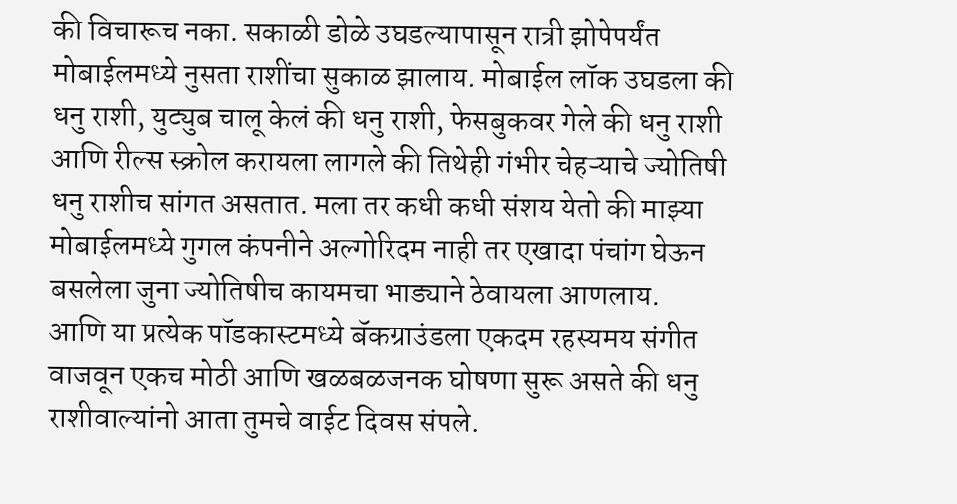की विचारूच नका. सकाळी डोळे उघडल्यापासून रात्री झोपेपर्यंत मोबाईलमध्ये नुसता राशींचा सुकाळ झालाय. मोबाईल लॉक उघडला की धनु राशी, युट्युब चालू केलं की धनु राशी, फेसबुकवर गेले की धनु राशी आणि रील्स स्क्रोल करायला लागले की तिथेही गंभीर चेहऱ्याचे ज्योतिषी धनु राशीच सांगत असतात. मला तर कधी कधी संशय येतो की माझ्या मोबाईलमध्ये गुगल कंपनीने अल्गोरिदम नाही तर एखादा पंचांग घेऊन बसलेला जुना ज्योतिषीच कायमचा भाड्याने ठेवायला आणलाय.
आणि या प्रत्येक पॉडकास्टमध्ये बॅकग्राउंडला एकदम रहस्यमय संगीत वाजवून एकच मोठी आणि खळबळजनक घोषणा सुरू असते की धनु राशीवाल्यांनो आता तुमचे वाईट दिवस संपले.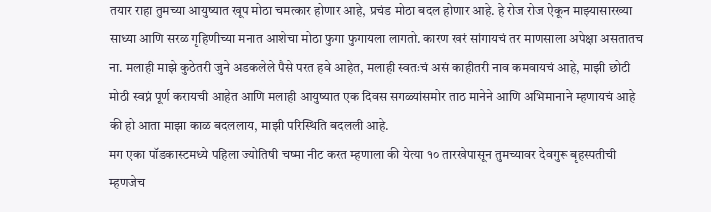तयार राहा तुमच्या आयुष्यात खूप मोठा चमत्कार होणार आहे, प्रचंड मोठा बदल होणार आहे. हे रोज रोज ऐकून माझ्यासारख्या साध्या आणि सरळ गृहिणीच्या मनात आशेचा मोठा फुगा फुगायला लागतो. कारण खरं सांगायचं तर माणसाला अपेक्षा असतातच ना. मलाही माझे कुठेतरी जुने अडकलेले पैसे परत हवे आहेत, मलाही स्वतःचं असं काहीतरी नाव कमवायचं आहे, माझी छोटी मोठी स्वप्नं पूर्ण करायची आहेत आणि मलाही आयुष्यात एक दिवस सगळ्यांसमोर ताठ मानेने आणि अभिमानाने म्हणायचं आहे की हो आता माझा काळ बदललाय, माझी परिस्थिति बदलली आहे.
मग एका पॉडकास्टमध्ये पहिला ज्योतिषी चष्मा नीट करत म्हणाला की येत्या १० तारखेपासून तुमच्यावर देवगुरू बृहस्पतीची म्हणजेच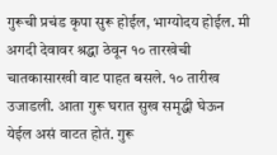गुरूची प्रचंड कृपा सुरू होईल, भाग्योदय होईल. मी अगदी देवावर श्रद्धा ठेवून १० तारखेची चातकासारखी वाट पाहत बसले. १० तारीख उजाडली. आता गुरू घरात सुख समृद्धी घेऊन येईल असं वाटत होतं. गुरू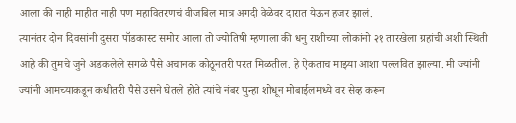आला की नाही माहीत नाही पण महावितरणचं वीजबिल मात्र अगदी वेळेवर दारात येऊन हजर झालं.
त्यानंतर दोन दिवसांनी दुसरा पॉडकास्ट समोर आला तो ज्योतिषी म्हणाला की धनु राशीच्या लोकांनो २१ तारखेला ग्रहांची अशी स्थिती आहे की तुमचे जुने अडकलेले सगळे पैसे अचानक कोठूनतरी परत मिळतील. हे ऐकताच माझ्या आशा पल्लवित झाल्या. मी ज्यांनी ज्यांनी आमच्याकडून कधीतरी पैसे उसने घेतले होते त्यांचे नंबर पुन्हा शोधून मोबाईलमध्ये वर सेव्ह करून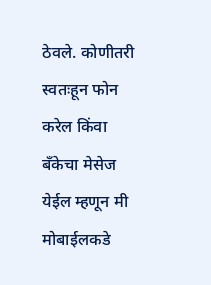ठेवले. कोणीतरी स्वतःहून फोन करेल किंवा बँकेचा मेसेज येईल म्हणून मी मोबाईलकडे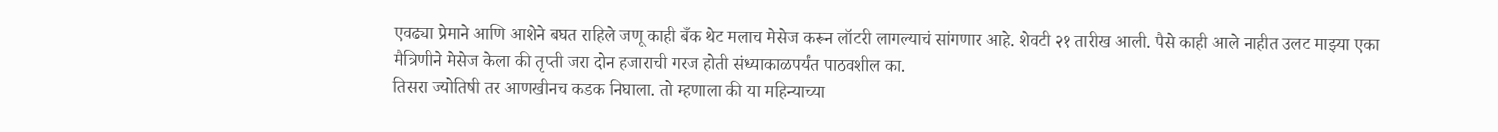एवढ्या प्रेमाने आणि आशेने बघत राहिले जणू काही बँक थेट मलाच मेसेज करून लॉटरी लागल्याचं सांगणार आहे. शेवटी २१ तारीख आली. पैसे काही आले नाहीत उलट माझ्या एका मैत्रिणीने मेसेज केला की तृप्ती जरा दोन हजाराची गरज होती संध्याकाळपर्यंत पाठवशील का.
तिसरा ज्योतिषी तर आणखीनच कडक निघाला. तो म्हणाला की या महिन्याच्या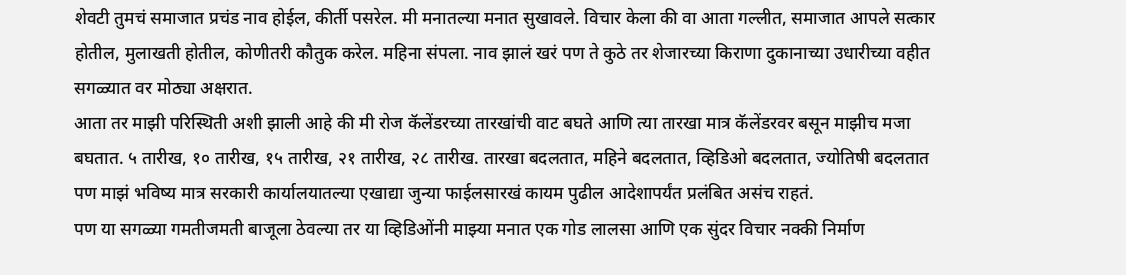शेवटी तुमचं समाजात प्रचंड नाव होईल, कीर्ती पसरेल. मी मनातल्या मनात सुखावले. विचार केला की वा आता गल्लीत, समाजात आपले सत्कार होतील, मुलाखती होतील, कोणीतरी कौतुक करेल. महिना संपला. नाव झालं खरं पण ते कुठे तर शेजारच्या किराणा दुकानाच्या उधारीच्या वहीत सगळ्यात वर मोठ्या अक्षरात.
आता तर माझी परिस्थिती अशी झाली आहे की मी रोज कॅलेंडरच्या तारखांची वाट बघते आणि त्या तारखा मात्र कॅलेंडरवर बसून माझीच मजा बघतात. ५ तारीख, १० तारीख, १५ तारीख, २१ तारीख, २८ तारीख. तारखा बदलतात, महिने बदलतात, व्हिडिओ बदलतात, ज्योतिषी बदलतात पण माझं भविष्य मात्र सरकारी कार्यालयातल्या एखाद्या जुन्या फाईलसारखं कायम पुढील आदेशापर्यंत प्रलंबित असंच राहतं.
पण या सगळ्या गमतीजमती बाजूला ठेवल्या तर या व्हिडिओंनी माझ्या मनात एक गोड लालसा आणि एक सुंदर विचार नक्की निर्माण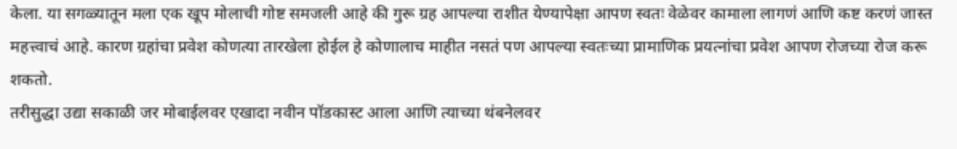केला. या सगळ्यातून मला एक खूप मोलाची गोष्ट समजली आहे की गुरू ग्रह आपल्या राशीत येण्यापेक्षा आपण स्वतः वेळेवर कामाला लागणं आणि कष्ट करणं जास्त महत्त्वाचं आहे. कारण ग्रहांचा प्रवेश कोणत्या तारखेला होईल हे कोणालाच माहीत नसतं पण आपल्या स्वतःच्या प्रामाणिक प्रयत्नांचा प्रवेश आपण रोजच्या रोज करू शकतो.
तरीसुद्धा उद्या सकाळी जर मोबाईलवर एखादा नवीन पॉडकास्ट आला आणि त्याच्या थंबनेलवर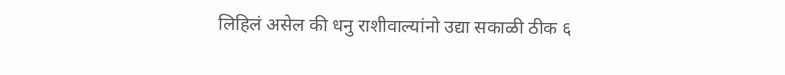लिहिलं असेल की धनु राशीवाल्यांनो उद्या सकाळी ठीक ६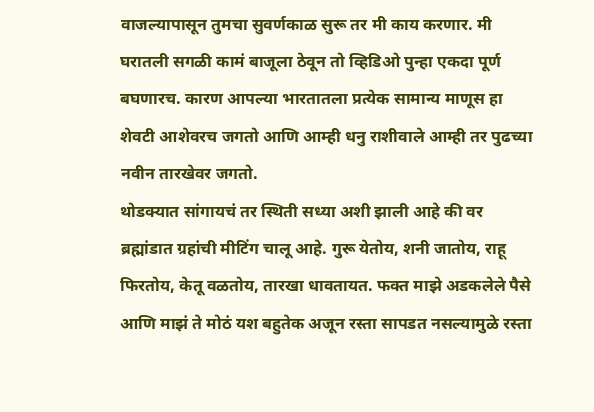वाजल्यापासून तुमचा सुवर्णकाळ सुरू तर मी काय करणार. मी घरातली सगळी कामं बाजूला ठेवून तो व्हिडिओ पुन्हा एकदा पूर्ण बघणारच. कारण आपल्या भारतातला प्रत्येक सामान्य माणूस हा शेवटी आशेवरच जगतो आणि आम्ही धनु राशीवाले आम्ही तर पुढच्या नवीन तारखेवर जगतो.
थोडक्यात सांगायचं तर स्थिती सध्या अशी झाली आहे की वर ब्रह्मांडात ग्रहांची मीटिंग चालू आहे. गुरू येतोय, शनी जातोय, राहू फिरतोय, केतू वळतोय, तारखा धावतायत. फक्त माझे अडकलेले पैसे आणि माझं ते मोठं यश बहुतेक अजून रस्ता सापडत नसल्यामुळे रस्ता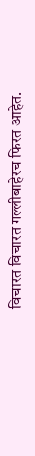विचारत विचारत गल्लीबाहेरच फिरत आहेत.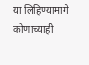या लिहिण्यामागे कोणाच्याही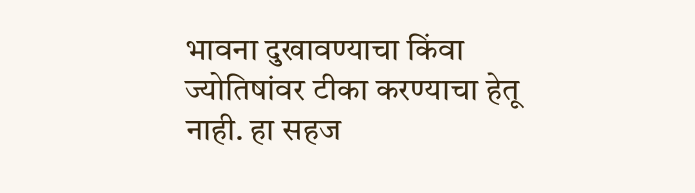भावना दुखावण्याचा किंवा ज्योतिषांवर टीका करण्याचा हेतू नाही. हा सहज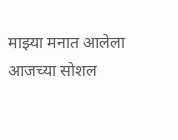माझ्या मनात आलेला आजच्या सोशल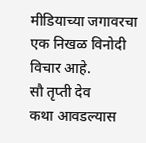मीडियाच्या जगावरचा एक निखळ विनोदी विचार आहे.
सौ तृप्ती देव
कथा आवडल्यास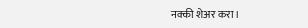नक्की शेअर करा।